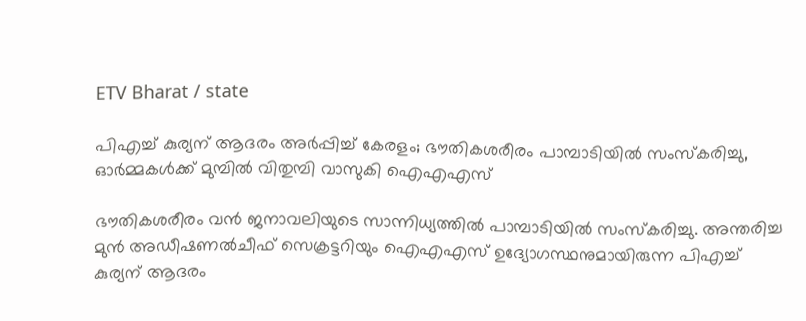ETV Bharat / state

പിഎച്ച് കുര്യന് ആദരം അർപ്പിച്ച് കേരളം; ഭൗതികശരീരം പാമ്പാടിയിൽ സംസ്‌കരിച്ചു, ഓർമ്മകൾക്ക് മുമ്പിൽ വിതുമ്പി വാസുകി ഐഎഎസ്

ഭൗതികശരീരം വൻ ജനാവലിയുടെ സാന്നിധ്യത്തിൽ പാമ്പാടിയിൽ സംസ്‌കരിച്ചു. അന്തരിച്ച മുൻ അഡീഷണൽചീഫ് സെക്രട്ടറിയും ഐഎഎസ് ഉദ്യോഗസ്ഥനുമായിരുന്ന പിഎച്ച് കുര്യന് ആദരം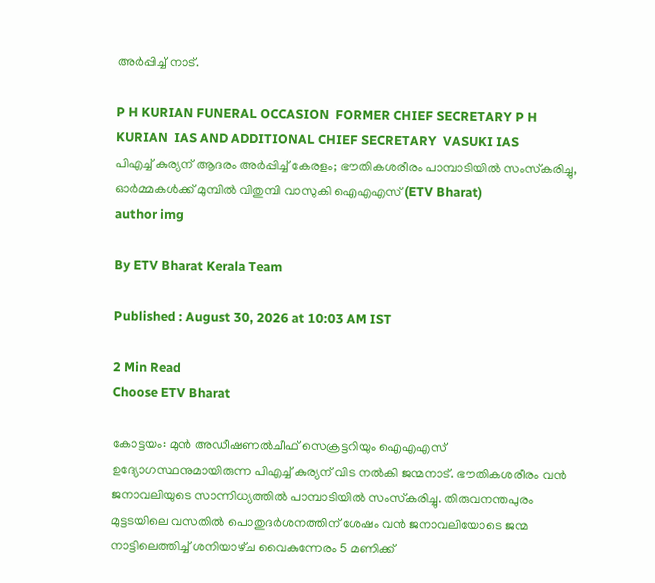അർപ്പിച്ച് നാട്.

P H KURIAN FUNERAL OCCASION  FORMER CHIEF SECRETARY P H KURIAN  IAS AND ADDITIONAL CHIEF SECRETARY  VASUKI IAS
പിഎച്ച് കുര്യന് ആദരം അർപ്പിച്ച് കേരളം; ഭൗതികശരീരം പാമ്പാടിയിൽ സംസ്‌കരിച്ചു, ഓർമ്മകൾക്ക് മുമ്പിൽ വിതുമ്പി വാസുകി ഐഎഎസ് (ETV Bharat)
author img

By ETV Bharat Kerala Team

Published : August 30, 2026 at 10:03 AM IST

2 Min Read
Choose ETV Bharat

കോട്ടയം: മുൻ അഡീഷണൽചീഫ് സെക്രട്ടറിയും ഐഎഎസ് ഉദ്യോഗസ്ഥനുമായിരുന്ന പിഎച്ച് കുര്യന് വിട നൽകി ജന്മനാട്. ഭൗതികശരീരം വൻ ജനാവലിയുടെ സാന്നിധ്യത്തിൽ പാമ്പാടിയിൽ സംസ്‌കരിച്ചു. തിരുവനന്തപുരം മുട്ടടയിലെ വസതിൽ പൊതുദർശനത്തിന് ശേഷം വൻ ജനാവലിയോടെ ജന്മ നാട്ടിലെത്തിച്ച് ശനിയാഴ്‌ച വൈകുന്നേരം 5 മണിക്ക്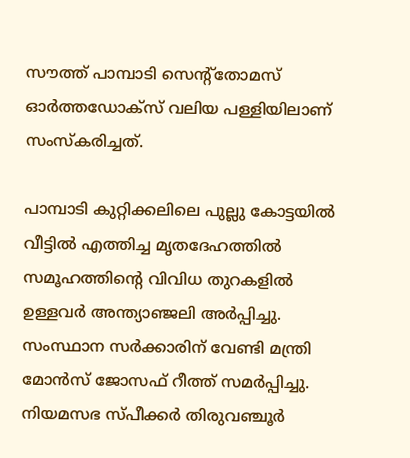സൗത്ത് പാമ്പാടി സെൻ്റ്‌തോമസ് ഓർത്തഡോക്‌സ് വലിയ പള്ളിയിലാണ് സംസ്‌കരിച്ചത്.

പാമ്പാടി കുറ്റിക്കലിലെ പുല്ലു കോട്ടയിൽ വീട്ടിൽ എത്തിച്ച മൃതദേഹത്തിൽ സമൂഹത്തിൻ്റെ വിവിധ തുറകളിൽ ഉള്ളവർ അന്ത്യാഞ്ജലി അർപ്പിച്ചു. സംസ്ഥാന സർക്കാരിന് വേണ്ടി മന്ത്രി മോൻസ് ജോസഫ് റീത്ത് സമർപ്പിച്ചു. നിയമസഭ സ്‌പീക്കർ തിരുവഞ്ചൂർ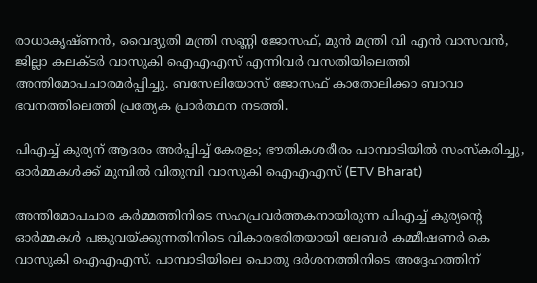രാധാകൃഷ്‌ണൻ, വൈദ്യുതി മന്ത്രി സണ്ണി ജോസഫ്, മുൻ മന്ത്രി വി എൻ വാസവൻ, ജില്ലാ കലക്‌ടർ വാസുകി ഐഎഎസ് എന്നിവർ വസതിയിലെത്തി അന്തിമോപചാരമർപ്പിച്ചു. ബസേലിയോസ് ജോസഫ് കാതോലിക്കാ ബാവാ ഭവനത്തിലെത്തി പ്രത്യേക പ്രാർത്ഥന നടത്തി.

പിഎച്ച് കുര്യന് ആദരം അർപ്പിച്ച് കേരളം; ഭൗതികശരീരം പാമ്പാടിയിൽ സംസ്‌കരിച്ചു, ഓർമ്മകൾക്ക് മുമ്പിൽ വിതുമ്പി വാസുകി ഐഎഎസ് (ETV Bharat)

അന്തിമോപചാര കർമ്മത്തിനിടെ സഹപ്രവർത്തകനായിരുന്ന പിഎച്ച് കുര്യൻ്റെ ഓർമ്മകൾ പങ്കുവയ്‌ക്കുന്നതിനിടെ വികാരഭരിതയായി ലേബര്‍ കമ്മീഷണര്‍ കെ വാസുകി ഐഎഎസ്. പാമ്പാടിയിലെ പൊതു ദർശനത്തിനിടെ അദ്ദേഹത്തിന്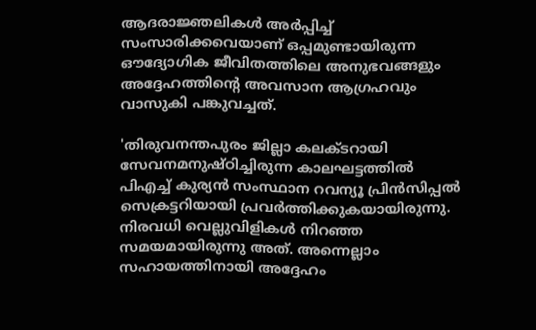ആദരാജ്ഞലികള്‍ അര്‍പ്പിച്ച് സംസാരിക്കവെയാണ് ഒപ്പമുണ്ടായിരുന്ന ഔദ്യോഗിക ജീവിതത്തിലെ അനുഭവങ്ങളും അദ്ദേഹത്തിൻ്റെ അവസാന ആഗ്രഹവും വാസുകി പങ്കുവച്ചത്.

'തിരുവനന്തപുരം ജില്ലാ കലക്‌ടറായി സേവനമനുഷ്ഠിച്ചിരുന്ന കാലഘട്ടത്തില്‍ പിഎച്ച് കുര്യന്‍ സംസ്ഥാന റവന്യൂ പ്രിന്‍സിപ്പല്‍ സെക്രട്ടറിയായി പ്രവര്‍ത്തിക്കുകയായിരുന്നു. നിരവധി വെല്ലുവിളികൾ നിറഞ്ഞ സമയമായിരുന്നു അത്. അന്നെല്ലാം സഹായത്തിനായി അദ്ദേഹം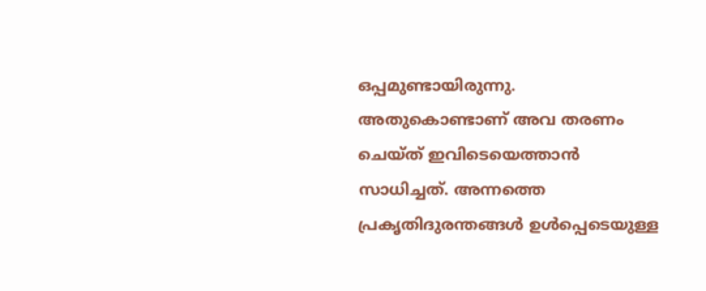ഒപ്പമുണ്ടായിരുന്നു. അതുകൊണ്ടാണ് അവ തരണം ചെയ്‌ത് ഇവിടെയെത്താൻ സാധിച്ചത്. അന്നത്തെ പ്രകൃതിദുരന്തങ്ങള്‍ ഉള്‍പ്പെടെയുള്ള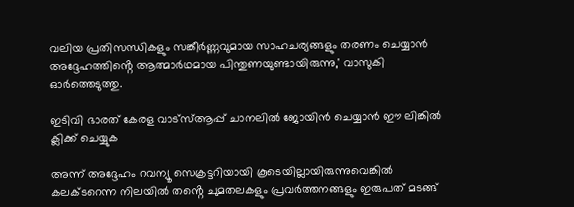വലിയ പ്രതിസന്ധികളും സങ്കീര്‍ണ്ണവുമായ സാഹചര്യങ്ങളും തരണം ചെയ്യാന്‍ അദ്ദേഹത്തിൻ്റെ ആത്മാർഥമായ പിന്തുണയുണ്ടായിരുന്നു,' വാസുകി ഓര്‍ത്തെടുത്തു.

ഇടിവി ഭാരത് കേരള വാട്‌സ്‌ആപ്പ് ചാനലില്‍ ജോയിന്‍ ചെയ്യാന്‍ ഈ ലിങ്കില്‍ ക്ലിക്ക് ചെയ്യുക

അന്ന് അദ്ദേഹം റവന്യൂ സെക്രട്ടറിയായി കൂടെയില്ലായിരുന്നുവെങ്കില്‍ കലക്‌ടറെന്ന നിലയിൽ തൻ്റെ ചുമതലകളും പ്രവര്‍ത്തനങ്ങളും ഇരുപത് മടങ്ങ്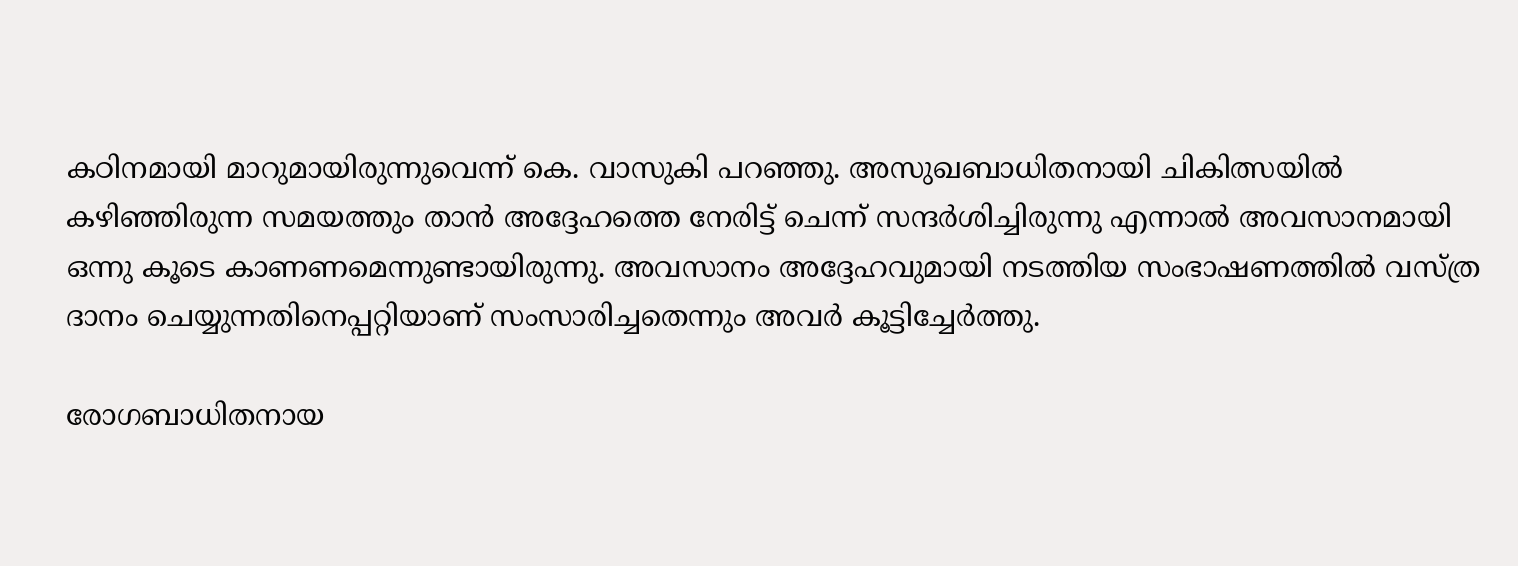കഠിനമായി മാറുമായിരുന്നുവെന്ന് കെ. വാസുകി പറഞ്ഞു. അസുഖബാധിതനായി ചികിത്സയില്‍ കഴിഞ്ഞിരുന്ന സമയത്തും താന്‍ അദ്ദേഹത്തെ നേരിട്ട് ചെന്ന് സന്ദര്‍ശിച്ചിരുന്നു എന്നാൽ അവസാനമായി ഒന്നു കൂടെ കാണണമെന്നുണ്ടായിരുന്നു. അവസാനം അദ്ദേഹവുമായി നടത്തിയ സംഭാഷണത്തിൽ വസ്‌ത്ര ദാനം ചെയ്യുന്നതിനെപ്പറ്റിയാണ് സംസാരിച്ചതെന്നും അവർ കൂട്ടിച്ചേർത്തു.

രോഗബാധിതനായ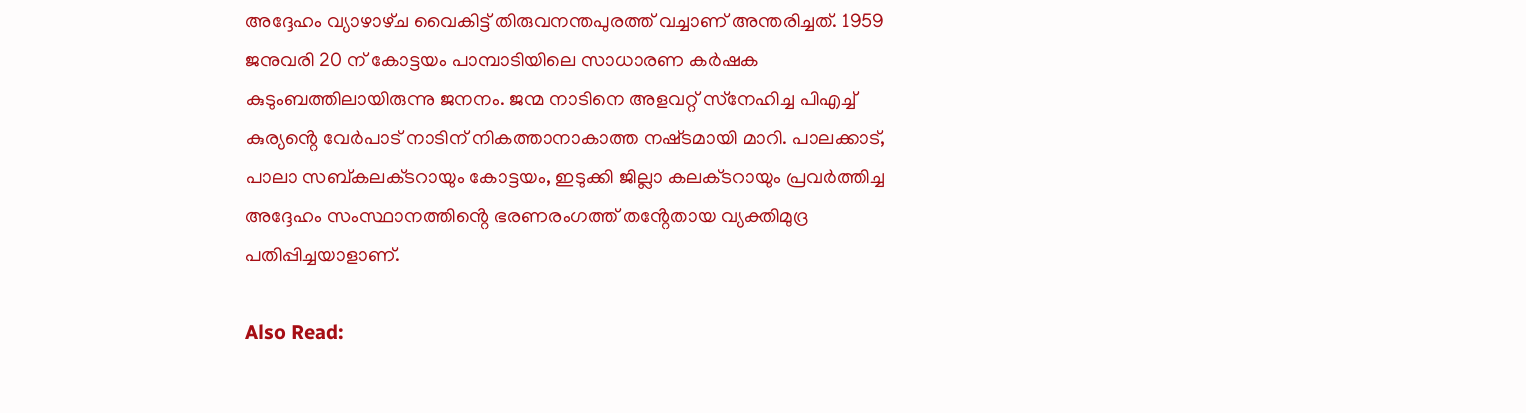അദ്ദേഹം വ്യാഴാഴ്‌ച വൈകിട്ട് തിരുവനന്തപുരത്ത് വച്ചാണ് അന്തരിച്ചത്. 1959 ജനുവരി 20 ന് കോട്ടയം പാമ്പാടിയിലെ സാധാരണ കർഷക കുടുംബത്തിലായിരുന്നു ജനനം. ജന്മ നാടിനെ അളവറ്റ് സ്‌നേഹിച്ച പിഎച്ച് കുര്യൻ്റെ വേർപാട് നാടിന് നികത്താനാകാത്ത നഷ്‌ടമായി മാറി. പാലക്കാട്, പാലാ സബ്‌കലക്‌ടറായും കോട്ടയം, ഇടുക്കി ജില്ലാ കലക്‌ടറായും പ്രവര്‍ത്തിച്ച അദ്ദേഹം സംസ്ഥാനത്തിൻ്റെ ഭരണരംഗത്ത് തൻ്റേതായ വ്യക്തിമുദ്ര പതിപ്പിച്ചയാളാണ്.

Also Read: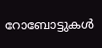റോബോട്ടുകൾ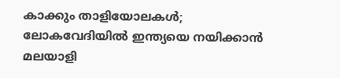കാക്കും താളിയോലകൾ; ലോകവേദിയിൽ ഇന്ത്യയെ നയിക്കാൻ മലയാളി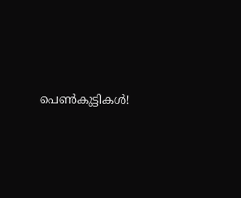പെൺകുട്ടികൾ!